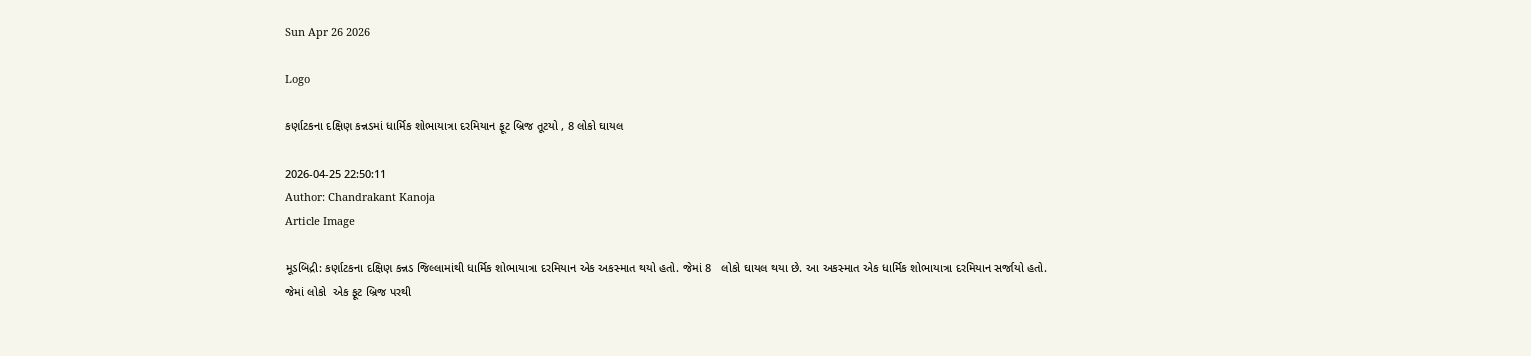Sun Apr 26 2026

Logo

કર્ણાટકના દક્ષિણ કન્નડમાં ધાર્મિક શોભાયાત્રા દરમિયાન ફૂટ બ્રિજ તૂટયો , 8 લોકો ઘાયલ

2026-04-25 22:50:11
Author: Chandrakant Kanoja
Article Image

મૂડબિદ્રી: કર્ણાટકના દક્ષિણ કન્નડ જિલ્લામાંથી ધાર્મિક શોભાયાત્રા દરમિયાન એક અકસ્માત થયો હતો. જેમાં 8   લોકો ઘાયલ થયા છે. આ અકસ્માત એક ધાર્મિક શોભાયાત્રા દરમિયાન સર્જાયો હતો. જેમાં લોકો  એક ફૂટ બ્રિજ પરથી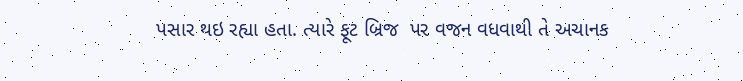પસાર થઇ રહ્યા હતા. ત્યારે ફૂટ બ્રિજ  પર વજન વધવાથી તે અચાનક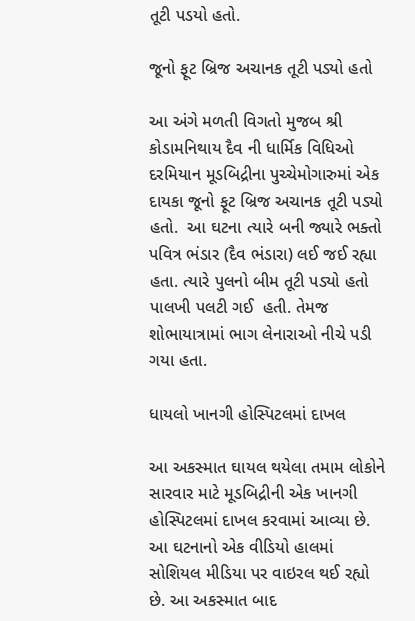તૂટી પડયો હતો.

જૂનો ફૂટ બ્રિજ અચાનક તૂટી પડ્યો હતો

આ અંગે મળતી વિગતો મુજબ શ્રી કોડામનિથાય દૈવ ની ધાર્મિક વિધિઓ દરમિયાન મૂડબિદ્રીના પુચ્ચેમોગારુમાં એક દાયકા જૂનો ફૂટ બ્રિજ અચાનક તૂટી પડ્યો હતો.  આ ઘટના ત્યારે બની જ્યારે ભક્તો પવિત્ર ભંડાર (દૈવ ભંડારા) લઈ જઈ રહ્યા હતા. ત્યારે પુલનો બીમ તૂટી પડ્યો હતો  પાલખી પલટી ગઈ  હતી. તેમજ શોભાયાત્રામાં ભાગ લેનારાઓ નીચે પડી ગયા હતા.

ધાયલો ખાનગી હોસ્પિટલમાં દાખલ

આ અકસ્માત ઘાયલ થયેલા તમામ લોકોને સારવાર માટે મૂડબિદ્રીની એક ખાનગી હોસ્પિટલમાં દાખલ કરવામાં આવ્યા છે. આ ઘટનાનો એક વીડિયો હાલમાં સોશિયલ મીડિયા પર વાઇરલ થઈ રહ્યો છે. આ અકસ્માત બાદ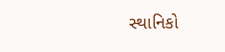સ્થાનિકો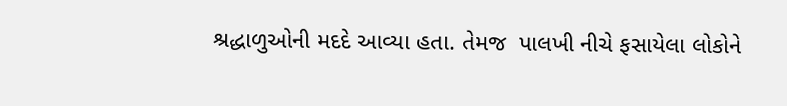શ્રદ્ધાળુઓની મદદે આવ્યા હતા. તેમજ  પાલખી નીચે ફસાયેલા લોકોને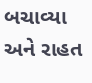બચાવ્યા અને રાહત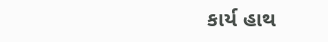કાર્ય હાથ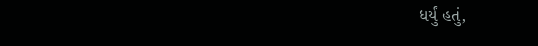ધર્યું હતું,